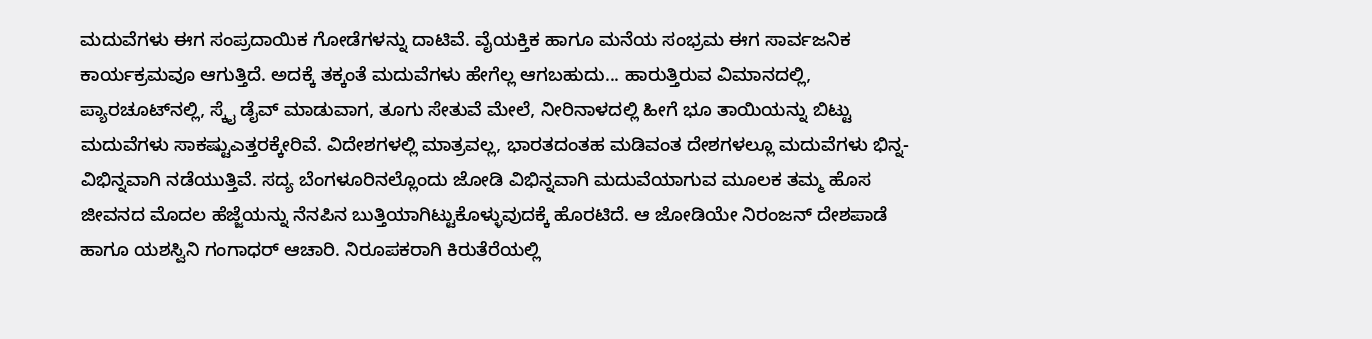ಮದುವೆಗಳು ಈಗ ಸಂಪ್ರದಾಯಿಕ ಗೋಡೆಗಳನ್ನು ದಾಟಿವೆ. ವೈಯಕ್ತಿಕ ಹಾಗೂ ಮನೆಯ ಸಂಭ್ರಮ ಈಗ ಸಾರ್ವಜನಿಕ ಕಾರ್ಯಕ್ರಮವೂ ಆಗುತ್ತಿದೆ. ಅದಕ್ಕೆ ತಕ್ಕಂತೆ ಮದುವೆಗಳು ಹೇಗೆಲ್ಲ ಆಗಬಹುದು... ಹಾರುತ್ತಿರುವ ವಿಮಾನದಲ್ಲಿ, ಪ್ಯಾರಚೂಟ್‌ನಲ್ಲಿ, ಸ್ಕೈ ಡೈವ್‌ ಮಾಡುವಾಗ, ತೂಗು ಸೇತುವೆ ಮೇಲೆ, ನೀರಿನಾಳದಲ್ಲಿ ಹೀಗೆ ಭೂ ತಾಯಿಯನ್ನು ಬಿಟ್ಟು ಮದುವೆಗಳು ಸಾಕಷ್ಟುಎತ್ತರಕ್ಕೇರಿವೆ. ವಿದೇಶಗಳಲ್ಲಿ ಮಾತ್ರವಲ್ಲ, ಭಾರತದಂತಹ ಮಡಿವಂತ ದೇಶಗಳಲ್ಲೂ ಮದುವೆಗಳು ಭಿನ್ನ-ವಿಭಿನ್ನವಾಗಿ ನಡೆಯುತ್ತಿವೆ. ಸದ್ಯ ಬೆಂಗಳೂರಿನಲ್ಲೊಂದು ಜೋಡಿ ವಿಭಿನ್ನವಾಗಿ ಮದುವೆಯಾಗುವ ಮೂಲಕ ತಮ್ಮ ಹೊಸ ಜೀವನದ ಮೊದಲ ಹೆಜ್ಜೆಯನ್ನು ನೆನಪಿನ ಬುತ್ತಿಯಾಗಿಟ್ಟುಕೊಳ್ಳುವುದಕ್ಕೆ ಹೊರಟಿದೆ. ಆ ಜೋಡಿಯೇ ನಿರಂಜನ್‌ ದೇಶಪಾಡೆ ಹಾಗೂ ಯಶಸ್ವಿನಿ ಗಂಗಾಧರ್‌ ಆಚಾರಿ. ನಿರೂಪಕರಾಗಿ ಕಿರುತೆರೆಯಲ್ಲಿ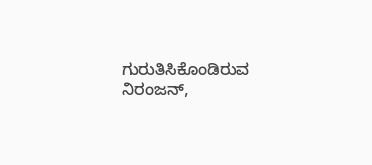ಗುರುತಿಸಿಕೊಂಡಿರುವ ನಿರಂಜನ್‌,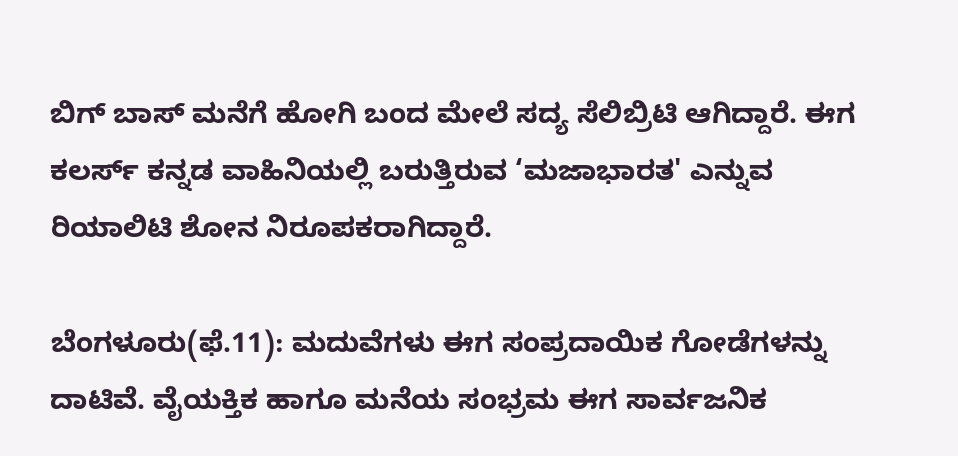ಬಿಗ್‌ ಬಾಸ್‌ ಮನೆಗೆ ಹೋಗಿ ಬಂದ ಮೇಲೆ ಸದ್ಯ ಸೆಲಿಬ್ರಿಟಿ ಆಗಿದ್ದಾರೆ. ಈಗ ಕಲರ್ಸ್‌ ಕನ್ನಡ ವಾಹಿನಿಯಲ್ಲಿ ಬರುತ್ತಿರುವ ‘ಮಜಾಭಾರತ' ಎನ್ನುವ ರಿಯಾಲಿಟಿ ಶೋನ ನಿರೂಪಕರಾಗಿದ್ದಾರೆ.

ಬೆಂಗಳೂರು(ಫೆ.11): ಮದುವೆಗಳು ಈಗ ಸಂಪ್ರದಾಯಿಕ ಗೋಡೆಗಳನ್ನು ದಾಟಿವೆ. ವೈಯಕ್ತಿಕ ಹಾಗೂ ಮನೆಯ ಸಂಭ್ರಮ ಈಗ ಸಾರ್ವಜನಿಕ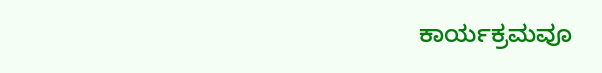ಕಾರ್ಯಕ್ರಮವೂ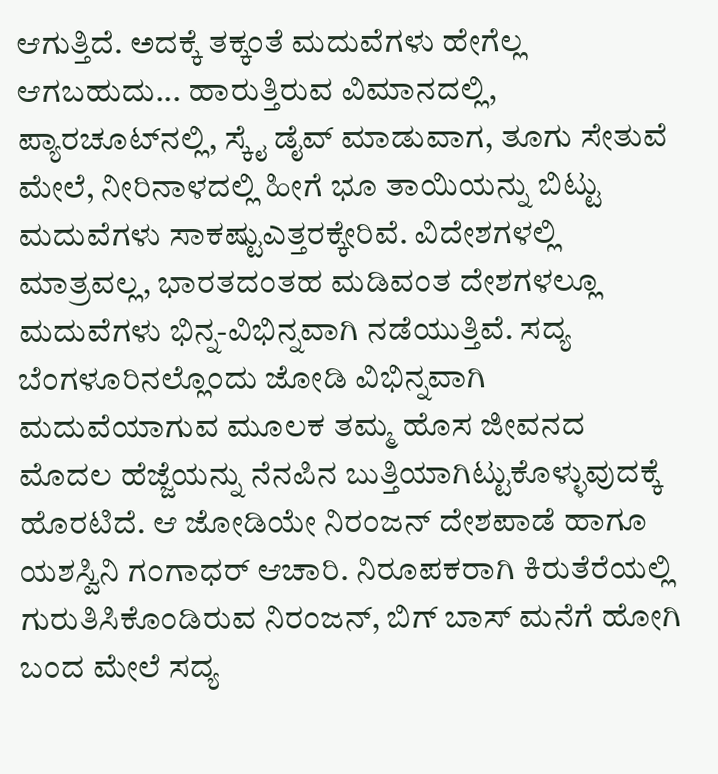ಆಗುತ್ತಿದೆ. ಅದಕ್ಕೆ ತಕ್ಕಂತೆ ಮದುವೆಗಳು ಹೇಗೆಲ್ಲ ಆಗಬಹುದು... ಹಾರುತ್ತಿರುವ ವಿಮಾನದಲ್ಲಿ, ಪ್ಯಾರಚೂಟ್‌ನಲ್ಲಿ, ಸ್ಕೈ ಡೈವ್‌ ಮಾಡುವಾಗ, ತೂಗು ಸೇತುವೆ ಮೇಲೆ, ನೀರಿನಾಳದಲ್ಲಿ ಹೀಗೆ ಭೂ ತಾಯಿಯನ್ನು ಬಿಟ್ಟು ಮದುವೆಗಳು ಸಾಕಷ್ಟುಎತ್ತರಕ್ಕೇರಿವೆ. ವಿದೇಶಗಳಲ್ಲಿ ಮಾತ್ರವಲ್ಲ, ಭಾರತದಂತಹ ಮಡಿವಂತ ದೇಶಗಳಲ್ಲೂ ಮದುವೆಗಳು ಭಿನ್ನ-ವಿಭಿನ್ನವಾಗಿ ನಡೆಯುತ್ತಿವೆ. ಸದ್ಯ ಬೆಂಗಳೂರಿನಲ್ಲೊಂದು ಜೋಡಿ ವಿಭಿನ್ನವಾಗಿ ಮದುವೆಯಾಗುವ ಮೂಲಕ ತಮ್ಮ ಹೊಸ ಜೀವನದ ಮೊದಲ ಹೆಜ್ಜೆಯನ್ನು ನೆನಪಿನ ಬುತ್ತಿಯಾಗಿಟ್ಟುಕೊಳ್ಳುವುದಕ್ಕೆ ಹೊರಟಿದೆ. ಆ ಜೋಡಿಯೇ ನಿರಂಜನ್‌ ದೇಶಪಾಡೆ ಹಾಗೂ ಯಶಸ್ವಿನಿ ಗಂಗಾಧರ್‌ ಆಚಾರಿ. ನಿರೂಪಕರಾಗಿ ಕಿರುತೆರೆಯಲ್ಲಿ ಗುರುತಿಸಿಕೊಂಡಿರುವ ನಿರಂಜನ್‌, ಬಿಗ್‌ ಬಾಸ್‌ ಮನೆಗೆ ಹೋಗಿ ಬಂದ ಮೇಲೆ ಸದ್ಯ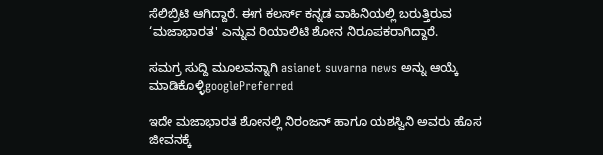ಸೆಲಿಬ್ರಿಟಿ ಆಗಿದ್ದಾರೆ. ಈಗ ಕಲರ್ಸ್‌ ಕನ್ನಡ ವಾಹಿನಿಯಲ್ಲಿ ಬರುತ್ತಿರುವ ‘ಮಜಾಭಾರತ' ಎನ್ನುವ ರಿಯಾಲಿಟಿ ಶೋನ ನಿರೂಪಕರಾಗಿದ್ದಾರೆ.

ಸಮಗ್ರ ಸುದ್ದಿ ಮೂಲವನ್ನಾಗಿ asianet suvarna news ಅನ್ನು ಆಯ್ಕೆ ಮಾಡಿಕೊಳ್ಳಿgooglePreferred

ಇದೇ ಮಜಾಭಾರತ ಶೋನಲ್ಲಿ ನಿರಂಜನ್‌ ಹಾಗೂ ಯಶಸ್ವಿನಿ ಅವರು ಹೊಸ ಜೀವನಕ್ಕೆ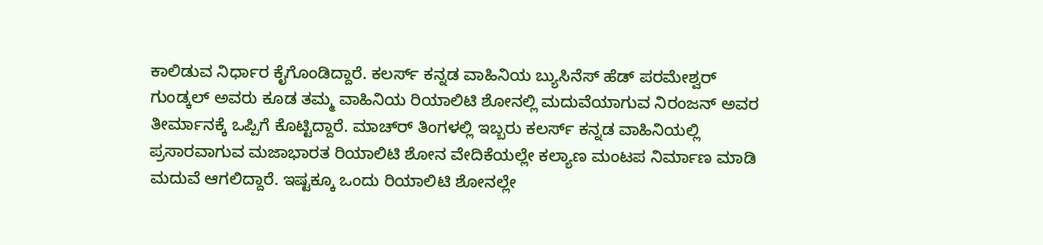ಕಾಲಿಡುವ ನಿರ್ಧಾರ ಕೈಗೊಂಡಿದ್ದಾರೆ. ಕಲರ್ಸ್‌ ಕನ್ನಡ ವಾಹಿನಿಯ ಬ್ಯುಸಿನೆಸ್‌ ಹೆಡ್‌ ಪರಮೇಶ್ವರ್‌ ಗುಂಡ್ಕಲ್‌ ಅವರು ಕೂಡ ತಮ್ಮ ವಾಹಿನಿಯ ರಿಯಾಲಿಟಿ ಶೋನಲ್ಲಿ ಮದುವೆಯಾಗುವ ನಿರಂಜನ್‌ ಅವರ ತೀರ್ಮಾನಕ್ಕೆ ಒಪ್ಪಿಗೆ ಕೊಟ್ಟಿದ್ದಾರೆ. ಮಾಚ್‌ರ್‍ ತಿಂಗಳಲ್ಲಿ ಇಬ್ಬರು ಕಲರ್ಸ್‌ ಕನ್ನಡ ವಾಹಿನಿಯಲ್ಲಿ ಪ್ರಸಾರವಾಗುವ ಮಜಾಭಾರತ ರಿಯಾಲಿಟಿ ಶೋನ ವೇದಿಕೆಯಲ್ಲೇ ಕಲ್ಯಾಣ ಮಂಟಪ ನಿರ್ಮಾಣ ಮಾಡಿ ಮದುವೆ ಆಗಲಿದ್ದಾರೆ. ಇಷ್ಟಕ್ಕೂ ಒಂದು ರಿಯಾಲಿಟಿ ಶೋನಲ್ಲೇ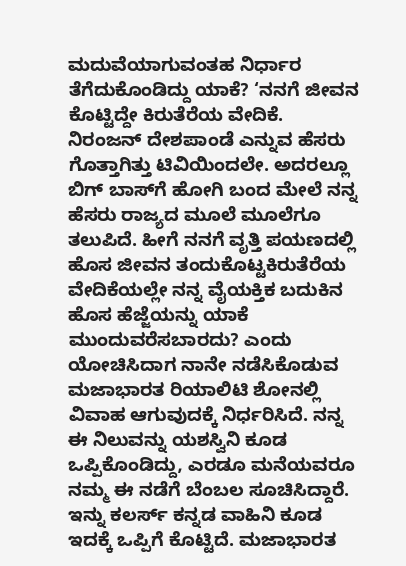ಮದುವೆಯಾಗುವಂತಹ ನಿರ್ಧಾರ ತೆಗೆದುಕೊಂಡಿದ್ದು ಯಾಕೆ? ‘ನನಗೆ ಜೀವನ ಕೊಟ್ಟಿದ್ದೇ ಕಿರುತೆರೆಯ ವೇದಿಕೆ. ನಿರಂಜನ್‌ ದೇಶಪಾಂಡೆ ಎನ್ನುವ ಹೆಸರು ಗೊತ್ತಾಗಿತ್ತು ಟಿವಿಯಿಂದಲೇ. ಅದರಲ್ಲೂ ಬಿಗ್‌ ಬಾಸ್‌ಗೆ ಹೋಗಿ ಬಂದ ಮೇಲೆ ನನ್ನ ಹೆಸರು ರಾಜ್ಯದ ಮೂಲೆ ಮೂಲೆಗೂ ತಲುಪಿದೆ. ಹೀಗೆ ನನಗೆ ವೃತ್ತಿ ಪಯಣದಲ್ಲಿ ಹೊಸ ಜೀವನ ತಂದುಕೊಟ್ಟಕಿರುತೆರೆಯ ವೇದಿಕೆಯಲ್ಲೇ ನನ್ನ ವೈಯಕ್ತಿಕ ಬದುಕಿನ ಹೊಸ ಹೆಜ್ಜೆಯನ್ನು ಯಾಕೆ ಮುಂದುವರೆಸಬಾರದು? ಎಂದು ಯೋಚಿಸಿದಾಗ ನಾನೇ ನಡೆಸಿಕೊಡುವ ಮಜಾಭಾರತ ರಿಯಾಲಿಟಿ ಶೋನಲ್ಲಿ ವಿವಾಹ ಆಗುವುದಕ್ಕೆ ನಿರ್ಧರಿಸಿದೆ. ನನ್ನ ಈ ನಿಲುವನ್ನು ಯಶಸ್ವಿನಿ ಕೂಡ ಒಪ್ಪಿಕೊಂಡಿದ್ದು, ಎರಡೂ ಮನೆಯವರೂ ನಮ್ಮ ಈ ನಡೆಗೆ ಬೆಂಬಲ ಸೂಚಿಸಿದ್ದಾರೆ. ಇನ್ನು ಕಲರ್ಸ್‌ ಕನ್ನಡ ವಾಹಿನಿ ಕೂಡ ಇದಕ್ಕೆ ಒಪ್ಪಿಗೆ ಕೊಟ್ಟಿದೆ. ಮಜಾಭಾರತ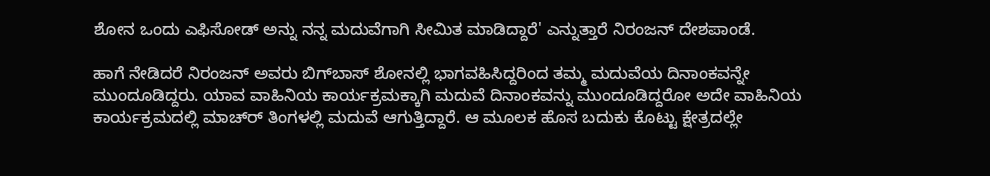ಶೋನ ಒಂದು ಎಫಿಸೋಡ್‌ ಅನ್ನು ನನ್ನ ಮದುವೆಗಾಗಿ ಸೀಮಿತ ಮಾಡಿದ್ದಾರೆ' ಎನ್ನುತ್ತಾರೆ ನಿರಂಜನ್‌ ದೇಶಪಾಂಡೆ.

ಹಾಗೆ ನೇಡಿದರೆ ನಿರಂಜನ್‌ ಅವರು ಬಿಗ್‌ಬಾಸ್‌ ಶೋನಲ್ಲಿ ಭಾಗವಹಿಸಿದ್ದರಿಂದ ತಮ್ಮ ಮದುವೆಯ ದಿನಾಂಕವನ್ನೇ ಮುಂದೂಡಿದ್ದರು. ಯಾವ ವಾಹಿನಿಯ ಕಾರ್ಯಕ್ರಮಕ್ಕಾಗಿ ಮದುವೆ ದಿನಾಂಕವನ್ನು ಮುಂದೂಡಿದ್ದರೋ ಅದೇ ವಾಹಿನಿಯ ಕಾರ್ಯಕ್ರಮದಲ್ಲಿ ಮಾಚ್‌ರ್‍ ತಿಂಗಳಲ್ಲಿ ಮದುವೆ ಆಗುತ್ತಿದ್ದಾರೆ. ಆ ಮೂಲಕ ಹೊಸ ಬದುಕು ಕೊಟ್ಟು ಕ್ಷೇತ್ರದಲ್ಲೇ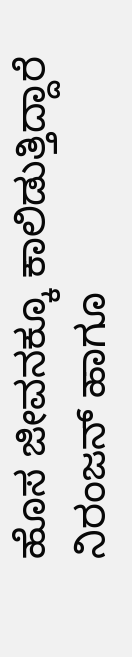ಹೊಸ ಜೀವನಕ್ಕೂ ಕಾಲಿಡುತ್ತಿದ್ದಾರೆ ನಿರಂಜನ್‌ ಹಾಗೂ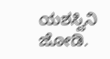ಯಶಸ್ವಿನಿ ಜೋಡಿ.